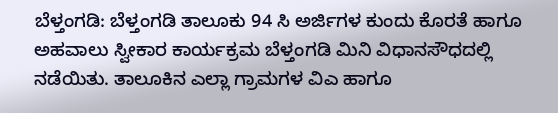ಬೆಳ್ತಂಗಡಿ: ಬೆಳ್ತಂಗಡಿ ತಾಲೂಕು 94 ಸಿ ಅರ್ಜಿಗಳ ಕುಂದು ಕೊರತೆ ಹಾಗೂ ಅಹವಾಲು ಸ್ವೀಕಾರ ಕಾರ್ಯಕ್ರಮ ಬೆಳ್ತಂಗಡಿ ಮಿನಿ ವಿಧಾನಸೌಧದಲ್ಲಿ ನಡೆಯಿತು. ತಾಲೂಕಿನ ಎಲ್ಲಾ ಗ್ರಾಮಗಳ ವಿಎ ಹಾಗೂ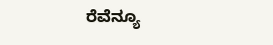ರೆವೆನ್ಯೂ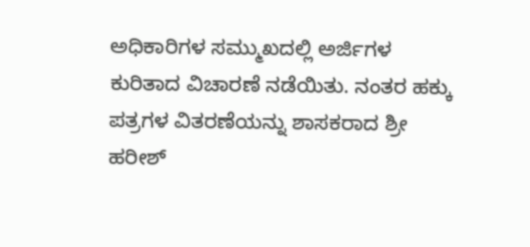ಅಧಿಕಾರಿಗಳ ಸಮ್ಮುಖದಲ್ಲಿ ಅರ್ಜಿಗಳ ಕುರಿತಾದ ವಿಚಾರಣೆ ನಡೆಯಿತು. ನಂತರ ಹಕ್ಕು ಪತ್ರಗಳ ವಿತರಣೆಯನ್ನು ಶಾಸಕರಾದ ಶ್ರೀ ಹರೀಶ್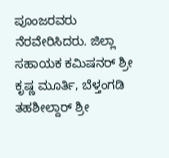ಪೂಂಜರವರು ನೆರವೇರಿಸಿದರು. ಜಿಲ್ಲಾ ಸಹಾಯಕ ಕಮಿಷನರ್ ಶ್ರೀ ಕೃಷ್ಣ ಮೂರ್ತಿ, ಬೆಳ್ತಂಗಡಿ ತಹಶೀಲ್ದಾರ್ ಶ್ರೀ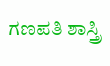ಗಣಪತಿ ಶಾಸ್ತ್ರಿ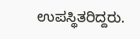ಉಪಸ್ಥಿತರಿದ್ದರು.